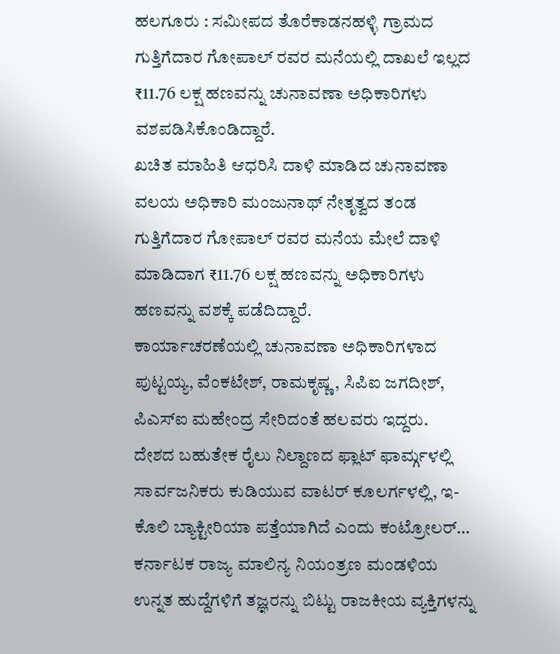ಹಲಗೂರು : ಸಮೀಪದ ತೊರೆಕಾಡನಹಳ್ಳಿ ಗ್ರಾಮದ ಗುತ್ತಿಗೆದಾರ ಗೋಪಾಲ್ ರವರ ಮನೆಯಲ್ಲಿ ದಾಖಲೆ ಇಲ್ಲದ ₹11.76 ಲಕ್ಷ ಹಣವನ್ನು ಚುನಾವಣಾ ಅಧಿಕಾರಿಗಳು ವಶಪಡಿಸಿಕೊಂಡಿದ್ದಾರೆ.
ಖಚಿತ ಮಾಹಿತಿ ಆಧರಿಸಿ ದಾಳಿ ಮಾಡಿದ ಚುನಾವಣಾ ವಲಯ ಅಧಿಕಾರಿ ಮಂಜುನಾಥ್ ನೇತೃತ್ವದ ತಂಡ ಗುತ್ತಿಗೆದಾರ ಗೋಪಾಲ್ ರವರ ಮನೆಯ ಮೇಲೆ ದಾಳಿ ಮಾಡಿದಾಗ ₹11.76 ಲಕ್ಷ ಹಣವನ್ನು ಅಧಿಕಾರಿಗಳು ಹಣವನ್ನು ವಶಕ್ಕೆ ಪಡೆದಿದ್ದಾರೆ.
ಕಾರ್ಯಾಚರಣೆಯಲ್ಲಿ ಚುನಾವಣಾ ಅಧಿಕಾರಿಗಳಾದ ಪುಟ್ಟಯ್ಯ, ವೆಂಕಟೇಶ್, ರಾಮಕೃಷ್ಣ, ಸಿಪಿಐ ಜಗದೀಶ್, ಪಿಎಸ್ಐ ಮಹೇಂದ್ರ ಸೇರಿದಂತೆ ಹಲವರು ಇದ್ದರು.
ದೇಶದ ಬಹುತೇಕ ರೈಲು ನಿಲ್ದಾಣದ ಫ್ಲಾಟ್ ಫಾರ್ಮ್ಗಳಲ್ಲಿ ಸಾರ್ವಜನಿಕರು ಕುಡಿಯುವ ವಾಟರ್ ಕೂಲರ್ಗಳಲ್ಲಿ, ಇ-ಕೊಲಿ ಬ್ಯಾಕ್ಟೀರಿಯಾ ಪತ್ತೆಯಾಗಿದೆ ಎಂದು ಕಂಟ್ರೋಲರ್…
ಕರ್ನಾಟಕ ರಾಜ್ಯ ಮಾಲಿನ್ಯ ನಿಯಂತ್ರಣ ಮಂಡಳಿಯ ಉನ್ನತ ಹುದ್ದೆಗಳಿಗೆ ತಜ್ಞರನ್ನು ಬಿಟ್ಟು ರಾಜಕೀಯ ವ್ಯಕ್ತಿಗಳನ್ನು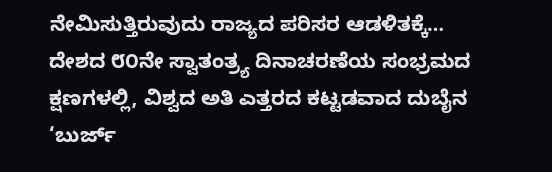ನೇಮಿಸುತ್ತಿರುವುದು ರಾಜ್ಯದ ಪರಿಸರ ಆಡಳಿತಕ್ಕೆ…
ದೇಶದ ೮೦ನೇ ಸ್ವಾತಂತ್ರ್ಯ ದಿನಾಚರಣೆಯ ಸಂಭ್ರಮದ ಕ್ಷಣಗಳಲ್ಲಿ, ವಿಶ್ವದ ಅತಿ ಎತ್ತರದ ಕಟ್ಟಡವಾದ ದುಬೈನ ‘ಬುರ್ಜ್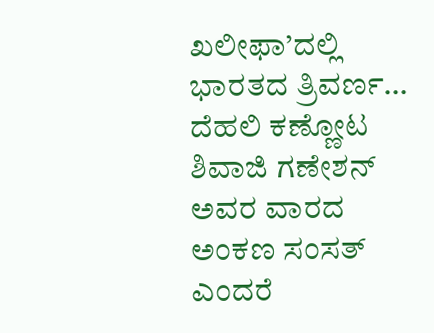ಖಲೀಫಾ’ದಲ್ಲಿ ಭಾರತದ ತ್ರಿವರ್ಣ…
ದೆಹಲಿ ಕಣ್ಣೋಟ ಶಿವಾಜಿ ಗಣೇಶನ್ ಅವರ ವಾರದ ಅಂಕಣ ಸಂಸತ್ ಎಂದರೆ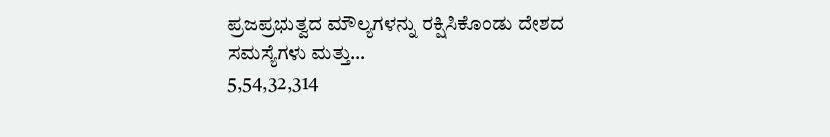ಪ್ರಜಪ್ರಭುತ್ವದ ಮೌಲ್ಯಗಳನ್ನು ರಕ್ಷಿಸಿಕೊಂಡು ದೇಶದ ಸಮಸ್ಯೆಗಳು ಮತ್ತು…
5,54,32,314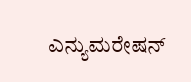ಎನ್ಯುಮರೇಷನ್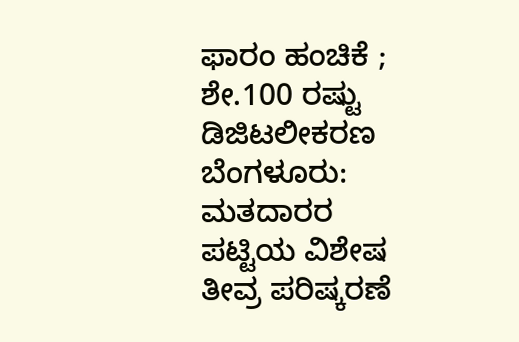ಫಾರಂ ಹಂಚಿಕೆ ; ಶೇ.100 ರಷ್ಟು ಡಿಜಿಟಲೀಕರಣ ಬೆಂಗಳೂರು: ಮತದಾರರ ಪಟ್ಟಿಯ ವಿಶೇಷ ತೀವ್ರ ಪರಿಷ್ಕರಣೆ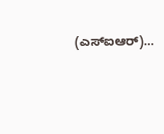(ಎಸ್ಐಆರ್)…